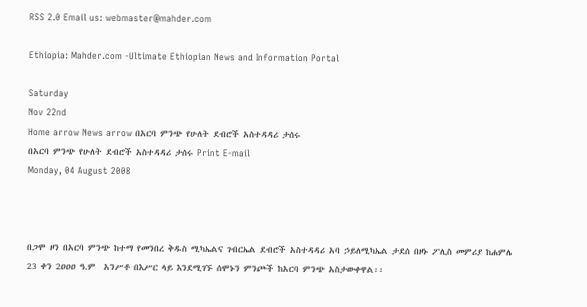RSS 2.0 Email us: webmaster@mahder.com

Ethiopia: Mahder.com -Ultimate Ethiopian News and Information Portal

Saturday
Nov 22nd
Home arrow News arrow በአርባ ምንጭ የሁለት ደብሮች አስተዳዳሪ ታሰሩ
በአርባ ምንጭ የሁለት ደብሮች አስተዳዳሪ ታሰሩ Print E-mail
Monday, 04 August 2008



በጋሞ ዞን በአርባ ምንጭ ከተማ የመንበረ ቅዱስ ሚካኤልና ገብርኤል ደብሮች አስተዳዳሪ አባ ኃይለሚካኤል ታደሰ በዞኑ ፖሊስ መምሪያ ከሐምሌ 23 ቀን 2ዐዐዐ ዓ.ም  አንሥቶ በእሥር ላይ እንደሚገኙ ሰሞኑን ምንጮች ከአርባ ምንጭ አስታውቀዋል፡፡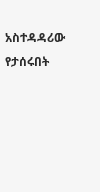አስተዳዳሪው የታሰሩበት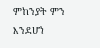ምከንያት ምን እንደሆነ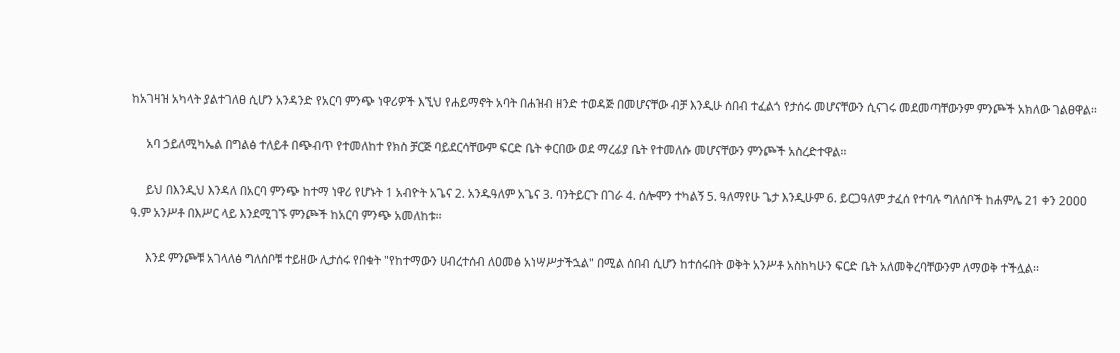ከአገዛዝ አካላት ያልተገለፀ ሲሆን አንዳንድ የአርባ ምንጭ ነዋሪዎች እኚህ የሐይማኖት አባት በሐዝብ ዘንድ ተወዳጅ በመሆናቸው ብቻ እንዲሁ ሰበብ ተፈልጎ የታሰሩ መሆናቸውን ሲናገሩ መደመጣቸውንም ምንጮች አክለው ገልፀዋል፡፡

     አባ ኃይለሚካኤል በግልፅ ተለይቶ በጭብጥ የተመለከተ የክስ ቻርጅ ባይደርሳቸውም ፍርድ ቤት ቀርበው ወደ ማረፊያ ቤት የተመለሱ መሆናቸውን ምንጮች አስረድተዋል፡፡

     ይህ በእንዲህ እንዳለ በአርባ ምንጭ ከተማ ነዋሪ የሆኑት 1 አብዮት አጌና 2. አንዱዓለም አጌና 3. ባንትይርጉ በገራ 4. ሰሎሞን ተካልኝ 5. ዓለማየሁ ጌታ እንዲሁም 6. ይርጋዓለም ታፈሰ የተባሉ ግለሰቦች ከሐምሌ 21 ቀን 2ዐዐዐ ዓ.ም አንሥቶ በእሥር ላይ እንደሚገኙ ምንጮች ከአርባ ምንጭ አመለከቱ፡፡

     እንደ ምንጮቹ አገላለፅ ግለሰቦቹ ተይዘው ሊታሰሩ የበቁት "የከተማውን ሀብረተሰብ ለዐመፅ አነሣሥታችኋል" በሚል ሰበብ ሲሆን ከተሰሩበት ወቅት አንሥቶ አስከካሁን ፍርድ ቤት አለመቅረባቸውንም ለማወቅ ተችሏል፡፡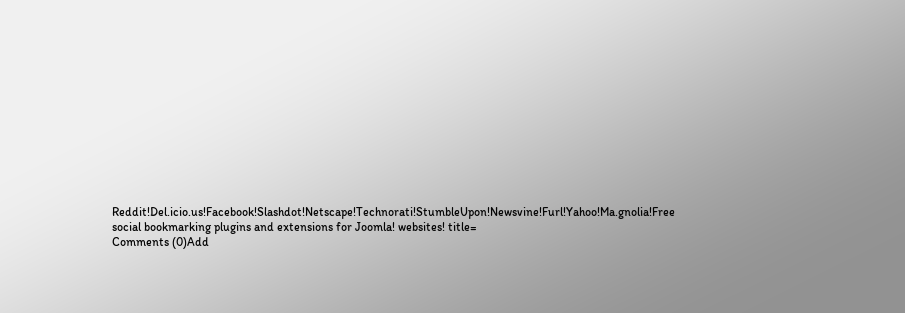Reddit!Del.icio.us!Facebook!Slashdot!Netscape!Technorati!StumbleUpon!Newsvine!Furl!Yahoo!Ma.gnolia!Free social bookmarking plugins and extensions for Joomla! websites! title=
Comments (0)Add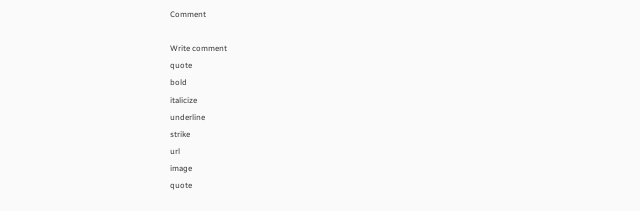Comment

Write comment
quote
bold
italicize
underline
strike
url
image
quote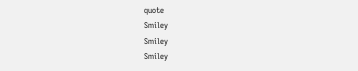quote
Smiley
Smiley
Smiley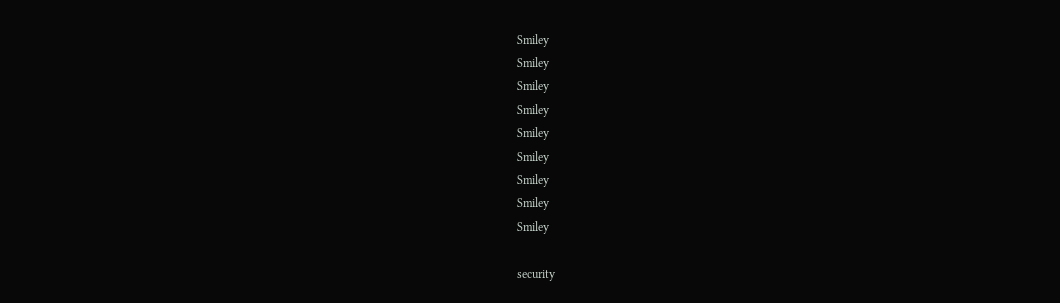Smiley
Smiley
Smiley
Smiley
Smiley
Smiley
Smiley
Smiley
Smiley

security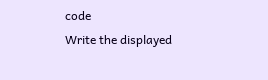code
Write the displayed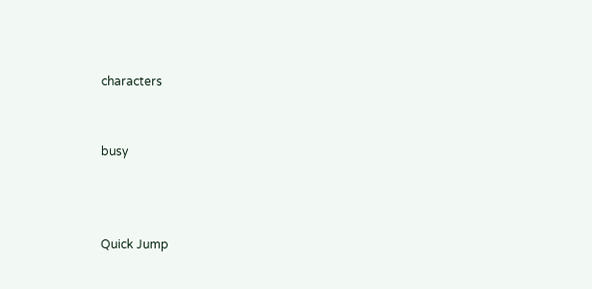characters


busy



Quick Jump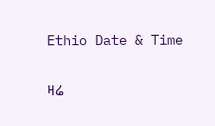Ethio Date & Time

ዛሬ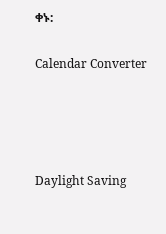ቀኑ:

Calendar Converter




Daylight Saving